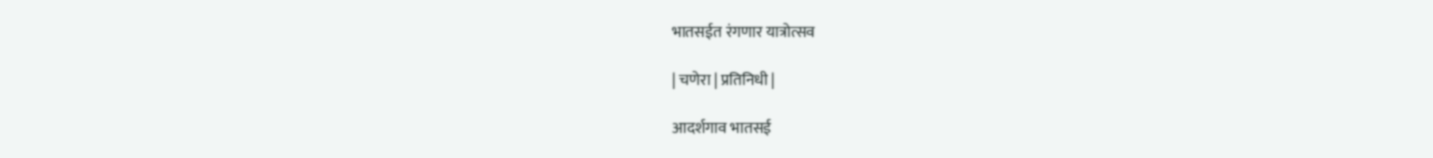भातसईत रंगणार यात्रोत्सव

| चणेरा | प्रतिनिधी |

आदर्शगाव भातसई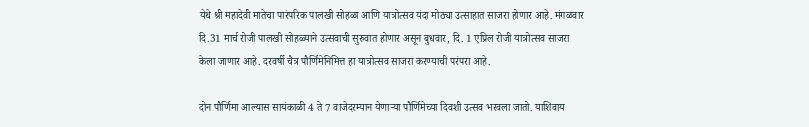येथे श्री महादेवी मातेचा पारंपरिक पालखी सोहळा आणि यात्रोत्सव यंदा मोठ्या उत्साहात साजरा होणार आहे. मंगळवार दि.31 मार्च रोजी पालखी सोहळ्याने उत्सवाची सुरुवात होणार असून बुधवार, दि. 1 एप्रिल रोजी यात्रोत्सव साजरा केला जाणार आहे. दरवर्षी चैत्र पौर्णिमेनिमित्त हा यात्रोत्सव साजरा करण्याची परंपरा आहे.

दोन पौर्णिमा आल्यास सायंकाळी 4 ते 7 वाजेदरम्यान येणाऱ्या पौर्णिमेच्या दिवशी उत्सव भरवला जातो. याशिवाय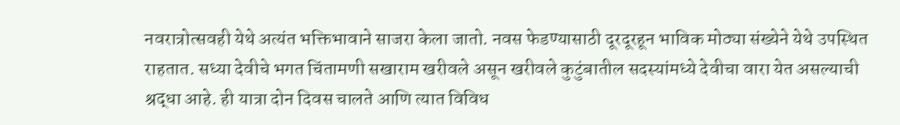नवरात्रोत्सवही येथे अत्यंत भक्तिभावाने साजरा केला जातो. नवस फेडण्यासाठी दूरदूरहून भाविक मोठ्या संख्येने येथे उपस्थित राहतात. सध्या देवीचे भगत चिंतामणी सखाराम खरीवले असून खरीवले कुटुंबातील सदस्यांमध्ये देवीचा वारा येत असल्याची श्रद्धा आहे. ही यात्रा दोन दिवस चालते आणि त्यात विविध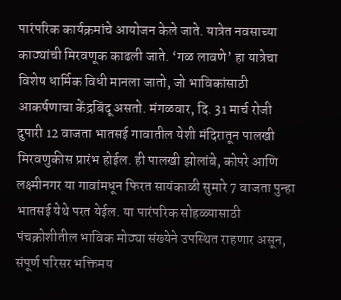पारंपरिक कार्यक्रमांचे आयोजन केले जाते. यात्रेत नवसाच्या काठ्यांची मिरवणूक काढली जाते. ‘गळ लावणे’ हा यात्रेचा विशेष धार्मिक विधी मानला जातो, जो भाविकांसाठी आकर्षणाचा केंद्रबिंदू असतो. मंगळवार, दि. 31 मार्च रोजी दुपारी 12 वाजता भातसई गावातील येशी मंदिरातून पालखी मिरवणुकीस प्रारंभ होईल. ही पालखी झोलांबे, कोपरे आणि लक्ष्मीनगर या गावांमधून फिरत सायंकाळी सुमारे 7 वाजता पुन्हा भातसई येथे परत येईल. या पारंपरिक सोहळ्यासाठी पंचक्रोशीतील भाविक मोठ्या संख्येने उपस्थित राहणार असून, संपूर्ण परिसर भक्तिमय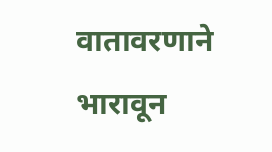वातावरणाने भारावून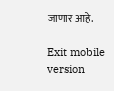जाणार आहे.

Exit mobile version